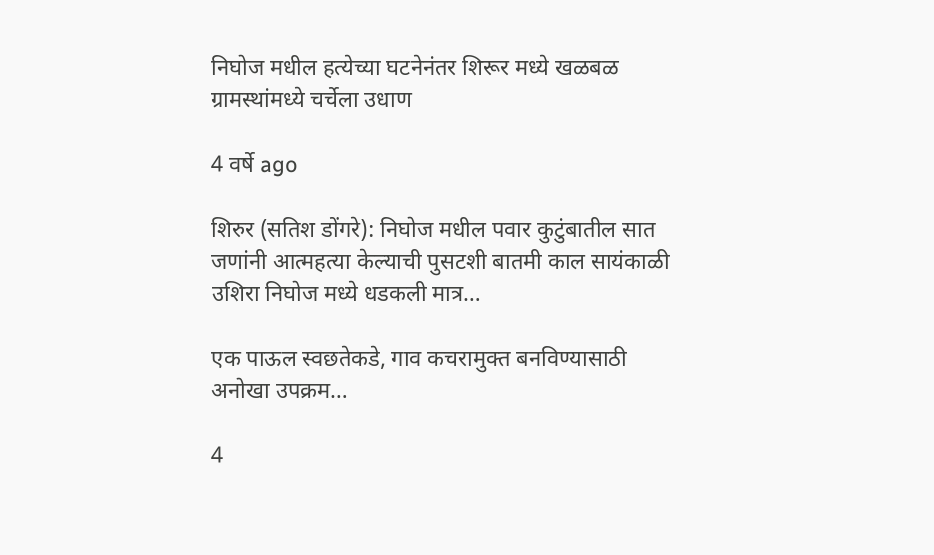निघोज मधील हत्येच्या घटनेनंतर शिरूर मध्ये खळबळ ग्रामस्थांमध्ये चर्चेला उधाण

4 वर्षे ago

शिरुर (सतिश डोंगरे): निघोज मधील पवार कुटुंबातील सात जणांनी आत्महत्या केल्याची पुसटशी बातमी काल सायंकाळी उशिरा निघोज मध्ये धडकली मात्र…

एक पाऊल स्वछतेकडे, गाव कचरामुक्त बनविण्यासाठी अनोखा उपक्रम…

4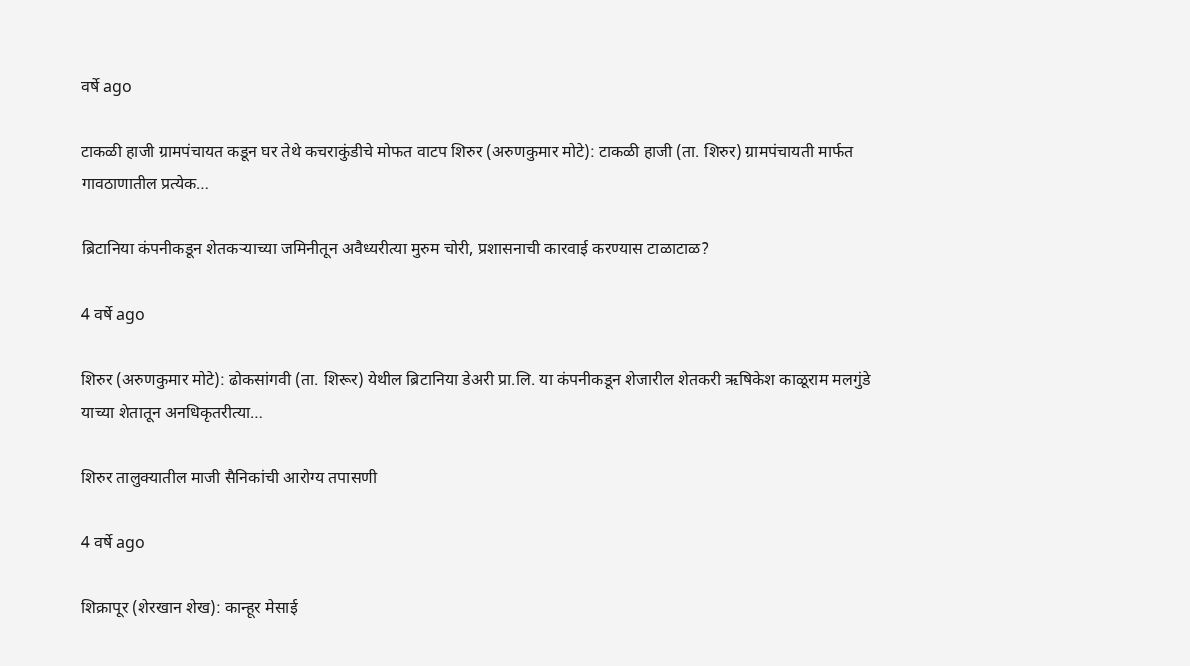वर्षे ago

टाकळी हाजी ग्रामपंचायत कडून घर तेथे कचराकुंडीचे मोफत वाटप शिरुर (अरुणकुमार मोटे): टाकळी हाजी (ता. शिरुर) ग्रामपंचायती मार्फत गावठाणातील प्रत्येक…

ब्रिटानिया कंपनीकडून शेतकऱ्याच्या जमिनीतून अवैध्यरीत्या मुरुम चोरी, प्रशासनाची कारवाई करण्यास टाळाटाळ?

4 वर्षे ago

शिरुर (अरुणकुमार मोटे): ढोकसांगवी (ता. शिरूर) येथील ब्रिटानिया डेअरी प्रा.लि. या कंपनीकडून शेजारील शेतकरी ऋषिकेश काळूराम मलगुंडे याच्या शेतातून अनधिकृतरीत्या…

शिरुर तालुक्यातील माजी सैनिकांची आरोग्य तपासणी

4 वर्षे ago

शिक्रापूर (शेरखान शेख): कान्हूर मेसाई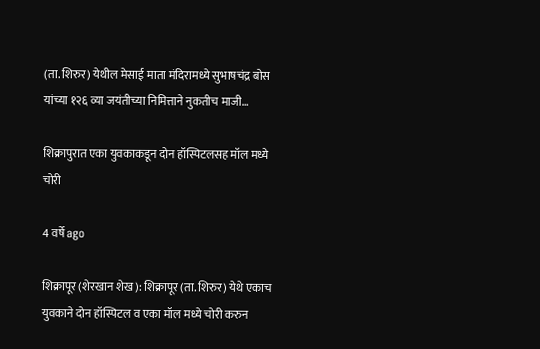(ता. शिरुर) येथील मेसाई माता मंदिरामध्ये सुभाषचंद्र बोस यांच्या १२६ व्या जयंतीच्या निमित्ताने नुकतीच माजी…

शिक्रापुरात एका युवकाकडून दोन हॉस्पिटलसह मॉल मध्ये चोरी

4 वर्षे ago

शिक्रापूर (शेरखान शेख): शिक्रापूर (ता. शिरुर) येथे एकाच युवकाने दोन हॉस्पिटल व एका मॉल मध्ये चोरी करुन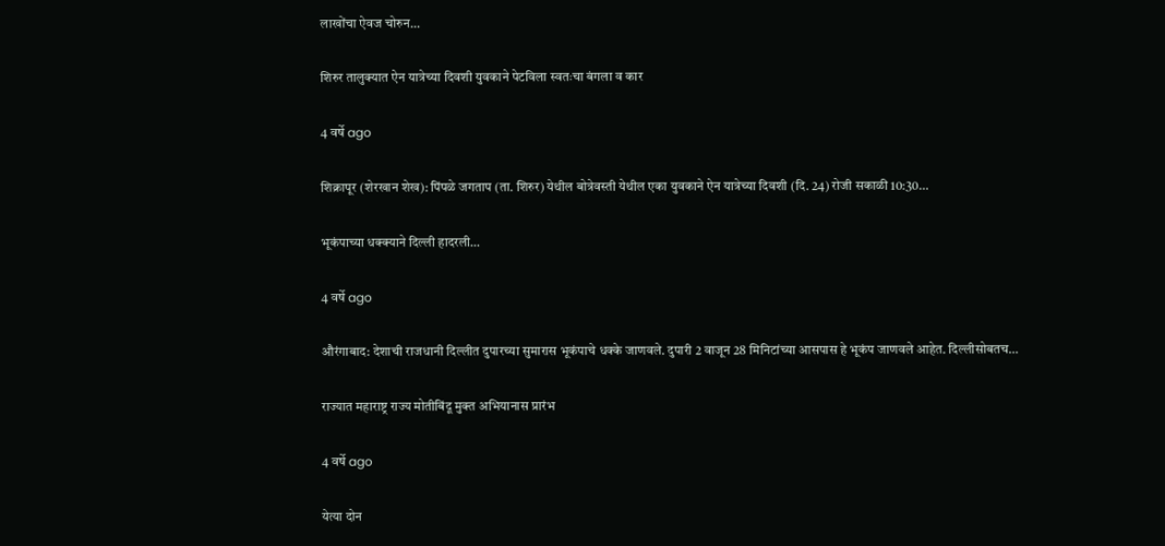लाखोंचा ऐवज चोरुन…

शिरुर तालुक्यात ऐन यात्रेच्या दिवशी युवकाने पेटविला स्वतःचा बंगला व कार

4 वर्षे ago

शिक्रापूर (शेरखान शेख): पिंपळे जगताप (ता. शिरुर) येथील बोत्रेवस्ती येथील एका युवकाने ऐन यात्रेच्या दिवशी (दि. 24) रोजी सकाळी 10:30…

भूकंपाच्या धक्क्याने दिल्ली हादरली…

4 वर्षे ago

औरंगाबाद: देशाची राजधानी दिल्लीत दुपारच्या सुमारास भूकंपाचे धक्के जाणवले. दुपारी 2 वाजून 28 मिनिटांच्या आसपास हे भूकंप जाणवले आहेत. दिल्लीसोबतच…

राज्यात महाराष्ट्र राज्य मोतीबिंदू मुक्त अभियानास प्रारंभ

4 वर्षे ago

येत्या दोन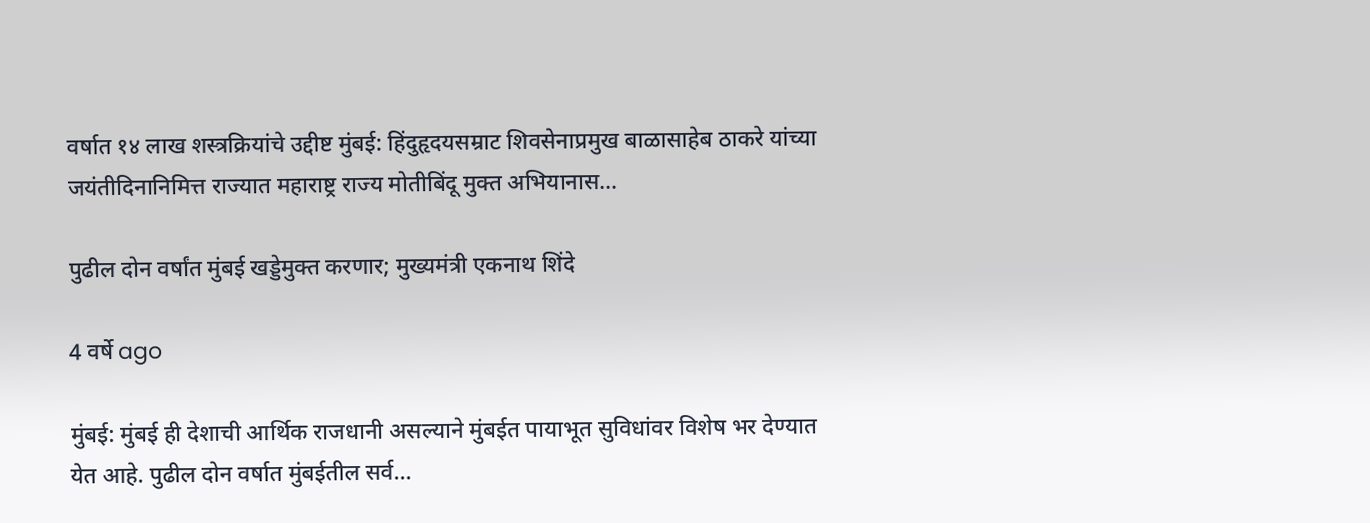वर्षात १४ लाख शस्त्रक्रियांचे उद्दीष्ट मुंबई: हिंदुहृदयसम्राट शिवसेनाप्रमुख बाळासाहेब ठाकरे यांच्या जयंतीदिनानिमित्त राज्यात महाराष्ट्र राज्य मोतीबिंदू मुक्त अभियानास…

पुढील दोन वर्षांत मुंबई खड्डेमुक्त करणार; मुख्यमंत्री एकनाथ शिंदे

4 वर्षे ago

मुंबई: मुंबई ही देशाची आर्थिक राजधानी असल्याने मुंबईत पायाभूत सुविधांवर विशेष भर देण्यात येत आहे. पुढील दोन वर्षात मुंबईतील सर्व…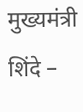मुख्यमंत्री शिंदे –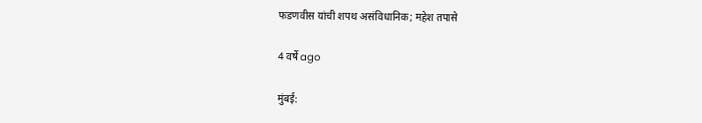फडणवीस यांची शपथ असंविधानिक; महेश तपासे

4 वर्षे ago

मुंबई: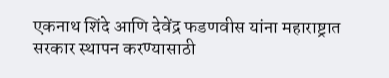एकनाथ शिंदे आणि देवेंद्र फडणवीस यांना महाराष्ट्रात सरकार स्थापन करण्यासाठी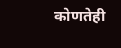कोणतेही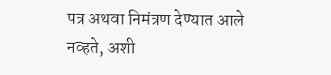पत्र अथवा निमंत्रण देण्यात आले नव्हते, अशी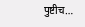पुष्टीच…